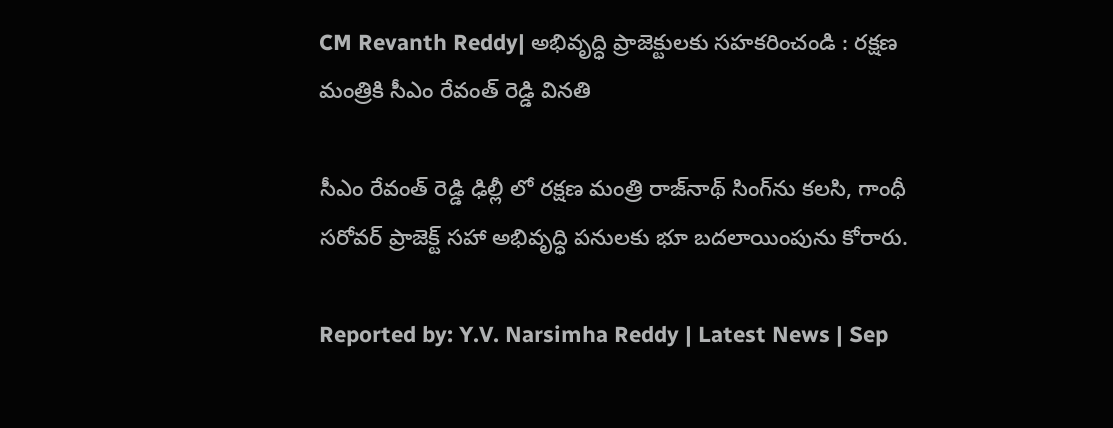CM Revanth Reddy| అభివృద్ధి ప్రాజెక్టులకు సహకరించండి : రక్షణ మంత్రికి సీఎం రేవంత్ రెడ్డి వినతి

సీఎం రేవంత్ రెడ్డి ఢిల్లీ లో రక్షణ మంత్రి రాజ్‌నాథ్ సింగ్‌ను కలసి, గాంధీ సరోవర్ ప్రాజెక్ట్ సహా అభివృద్ధి పనులకు భూ బదలాయింపును కోరారు.

Reported by: Y.V. Narsimha Reddy | Latest News | Sep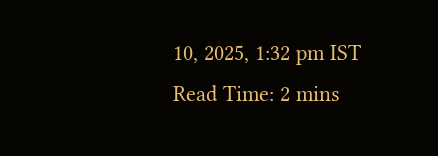10, 2025, 1:32 pm IST
Read Time: 2 mins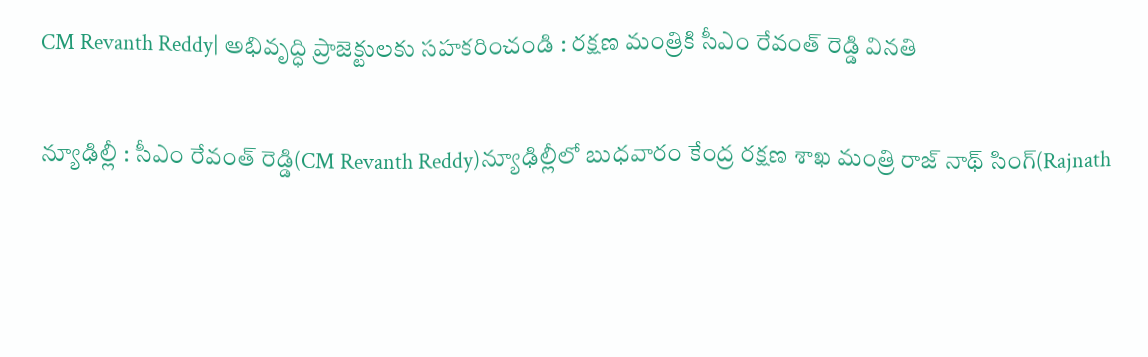CM Revanth Reddy| అభివృద్ధి ప్రాజెక్టులకు సహకరించండి : రక్షణ మంత్రికి సీఎం రేవంత్ రెడ్డి వినతి

న్యూఢిల్లీ : సీఎం రేవంత్ రెడ్డి(CM Revanth Reddy)న్యూఢిల్లీలో బుధవారం కేంద్ర రక్షణ శాఖ మంత్రి రాజ్ నాథ్ సింగ్(Rajnath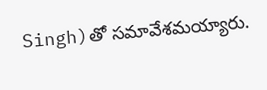Singh)తో సమావేశమయ్యారు.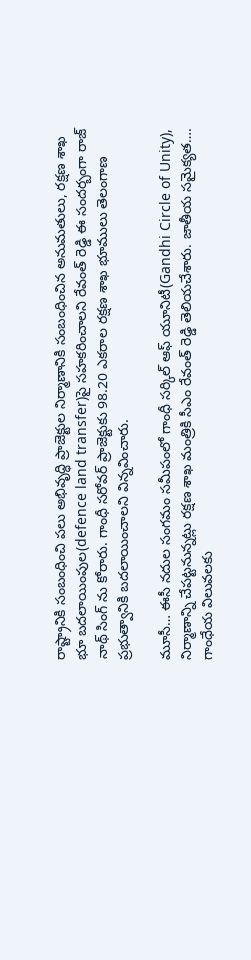రాష్ట్రానికి సంబంధించి పలు అభివృద్ధి ప్రాజెక్టుల నిర్మాణానికి సంబంధించిన అనుమతులు, రక్షణ శాఖ భూ బదలాయింపుల(defence land transfer)పై సహకరించాలని రేవంత్ రెడ్డి ఈ సందర్బంగా రాజ్ నాథ్ సింగ్ ను కోరారు. గాంధీ స‌రోవ‌ర్ ప్రాజెక్టుకు 98.20 ఎక‌రాల ర‌క్ష‌ణ శాఖ భూములు తెలంగాణ ప్ర‌భుత్వానికి బ‌ద‌లాయించాల‌ని విన్నవించారు.

మూసీ… ఈసీ న‌దుల సంగ‌మం స‌మీపంలో గాంధీ స‌ర్కిల్ ఆఫ్ యూనిటీ(Gandhi Circle of Unity), నిర్మాణాన్ని చేప‌ట్ట‌నున్న‌ట్లు ర‌క్ష‌ణ శాఖ మంత్రికి సీఎం రేవంత్ రెడ్డి తెలియచేశారు. జాతీయ స‌మైక్య‌త‌…. గాంధేయ విలువ‌ల‌కు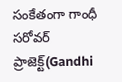సంకేతంగా గాంధీ స‌రోవ‌ర్ ప్రాజెక్ట్(Gandhi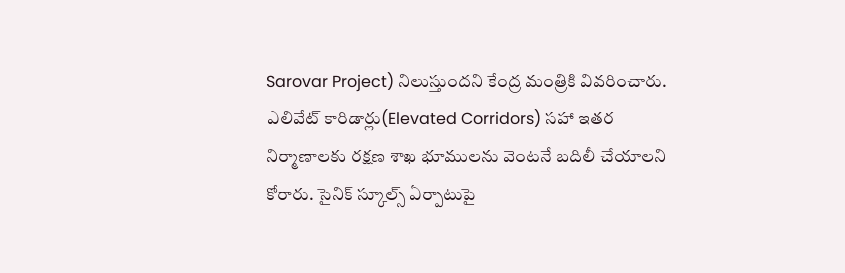Sarovar Project) నిలుస్తుంద‌ని కేంద్ర మంత్రికి వివరించారు. ఎలివేట్ కారిడార్లు(Elevated Corridors) సహా ఇతర నిర్మాణాలకు రక్షణ శాఖ భూములను వెంటనే బదిలీ చేయాలని కోరారు. సైనిక్ స్కూల్స్ ఏర్పాటుపై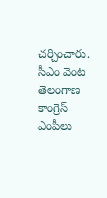చర్చించారు. సీఎం వెంట తెలంగాణ కాంగ్రెస్ ఎంపీలు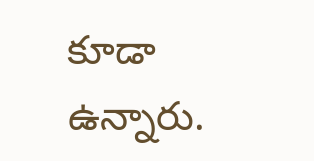కూడా ఉన్నారు.